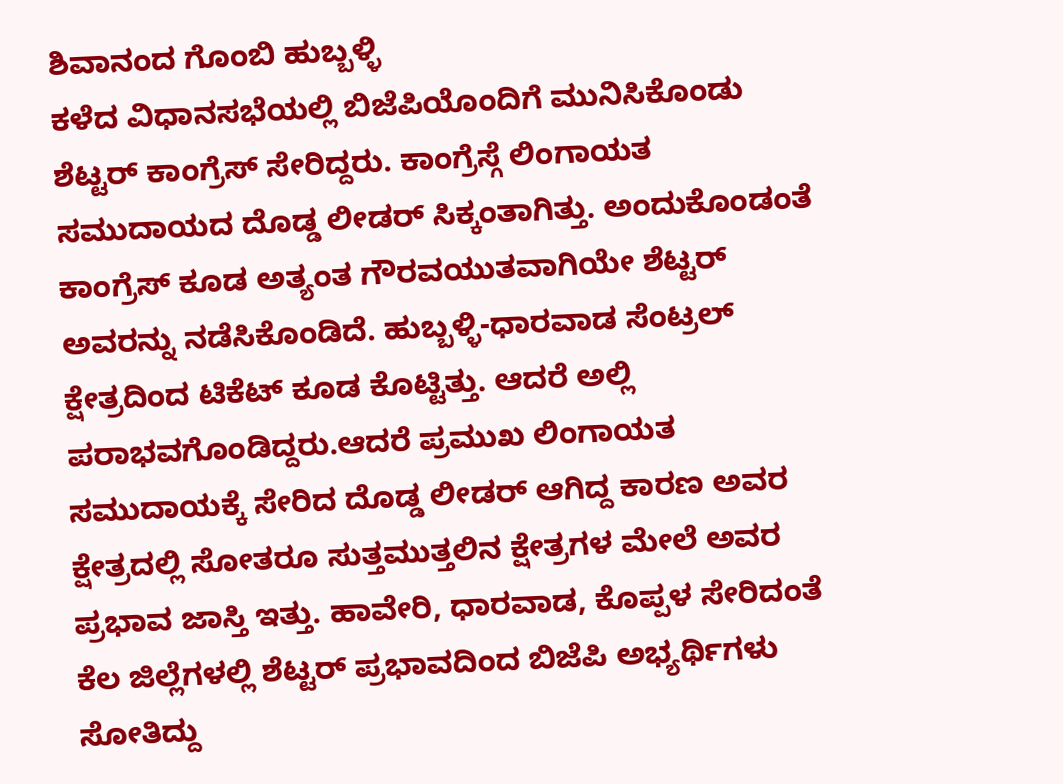ಶಿವಾನಂದ ಗೊಂಬಿ ಹುಬ್ಬಳ್ಳಿ
ಕಳೆದ ವಿಧಾನಸಭೆಯಲ್ಲಿ ಬಿಜೆಪಿಯೊಂದಿಗೆ ಮುನಿಸಿಕೊಂಡು ಶೆಟ್ಟರ್ ಕಾಂಗ್ರೆಸ್ ಸೇರಿದ್ದರು. ಕಾಂಗ್ರೆಸ್ಗೆ ಲಿಂಗಾಯತ ಸಮುದಾಯದ ದೊಡ್ಡ ಲೀಡರ್ ಸಿಕ್ಕಂತಾಗಿತ್ತು. ಅಂದುಕೊಂಡಂತೆ ಕಾಂಗ್ರೆಸ್ ಕೂಡ ಅತ್ಯಂತ ಗೌರವಯುತವಾಗಿಯೇ ಶೆಟ್ಟರ್ ಅವರನ್ನು ನಡೆಸಿಕೊಂಡಿದೆ. ಹುಬ್ಬಳ್ಳಿ-ಧಾರವಾಡ ಸೆಂಟ್ರಲ್ ಕ್ಷೇತ್ರದಿಂದ ಟಿಕೆಟ್ ಕೂಡ ಕೊಟ್ಟಿತ್ತು. ಆದರೆ ಅಲ್ಲಿ ಪರಾಭವಗೊಂಡಿದ್ದರು.ಆದರೆ ಪ್ರಮುಖ ಲಿಂಗಾಯತ ಸಮುದಾಯಕ್ಕೆ ಸೇರಿದ ದೊಡ್ಡ ಲೀಡರ್ ಆಗಿದ್ದ ಕಾರಣ ಅವರ ಕ್ಷೇತ್ರದಲ್ಲಿ ಸೋತರೂ ಸುತ್ತಮುತ್ತಲಿನ ಕ್ಷೇತ್ರಗಳ ಮೇಲೆ ಅವರ ಪ್ರಭಾವ ಜಾಸ್ತಿ ಇತ್ತು. ಹಾವೇರಿ, ಧಾರವಾಡ, ಕೊಪ್ಪಳ ಸೇರಿದಂತೆ ಕೆಲ ಜಿಲ್ಲೆಗಳಲ್ಲಿ ಶೆಟ್ಟರ್ ಪ್ರಭಾವದಿಂದ ಬಿಜೆಪಿ ಅಭ್ಯರ್ಥಿಗಳು ಸೋತಿದ್ದು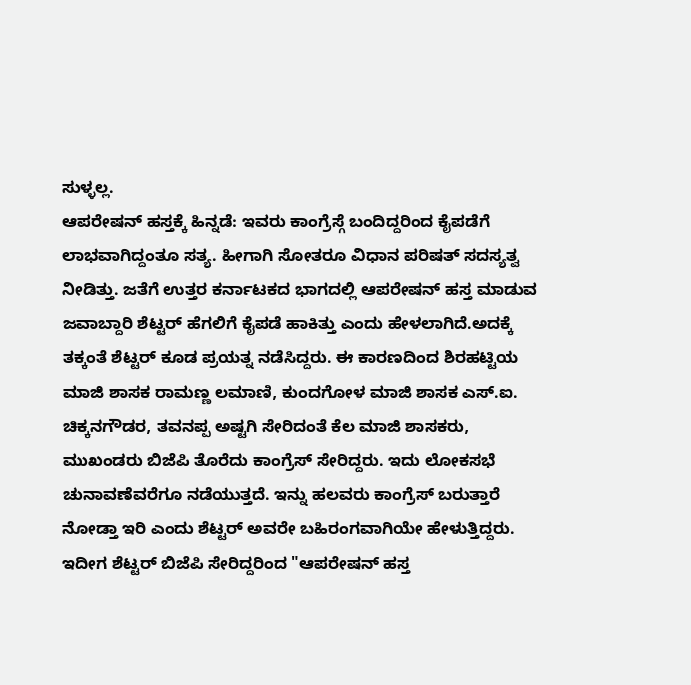ಸುಳ್ಳಲ್ಲ.
ಆಪರೇಷನ್ ಹಸ್ತಕ್ಕೆ ಹಿನ್ನಡೆ: ಇವರು ಕಾಂಗ್ರೆಸ್ಗೆ ಬಂದಿದ್ದರಿಂದ ಕೈಪಡೆಗೆ ಲಾಭವಾಗಿದ್ದಂತೂ ಸತ್ಯ. ಹೀಗಾಗಿ ಸೋತರೂ ವಿಧಾನ ಪರಿಷತ್ ಸದಸ್ಯತ್ವ ನೀಡಿತ್ತು. ಜತೆಗೆ ಉತ್ತರ ಕರ್ನಾಟಕದ ಭಾಗದಲ್ಲಿ ಆಪರೇಷನ್ ಹಸ್ತ ಮಾಡುವ ಜವಾಬ್ದಾರಿ ಶೆಟ್ಟರ್ ಹೆಗಲಿಗೆ ಕೈಪಡೆ ಹಾಕಿತ್ತು ಎಂದು ಹೇಳಲಾಗಿದೆ.ಅದಕ್ಕೆ ತಕ್ಕಂತೆ ಶೆಟ್ಟರ್ ಕೂಡ ಪ್ರಯತ್ನ ನಡೆಸಿದ್ದರು. ಈ ಕಾರಣದಿಂದ ಶಿರಹಟ್ಟಿಯ ಮಾಜಿ ಶಾಸಕ ರಾಮಣ್ಣ ಲಮಾಣಿ, ಕುಂದಗೋಳ ಮಾಜಿ ಶಾಸಕ ಎಸ್.ಐ. ಚಿಕ್ಕನಗೌಡರ, ತವನಪ್ಪ ಅಷ್ಟಗಿ ಸೇರಿದಂತೆ ಕೆಲ ಮಾಜಿ ಶಾಸಕರು, ಮುಖಂಡರು ಬಿಜೆಪಿ ತೊರೆದು ಕಾಂಗ್ರೆಸ್ ಸೇರಿದ್ದರು. ಇದು ಲೋಕಸಭೆ ಚುನಾವಣೆವರೆಗೂ ನಡೆಯುತ್ತದೆ. ಇನ್ನು ಹಲವರು ಕಾಂಗ್ರೆಸ್ ಬರುತ್ತಾರೆ ನೋಡ್ತಾ ಇರಿ ಎಂದು ಶೆಟ್ಟರ್ ಅವರೇ ಬಹಿರಂಗವಾಗಿಯೇ ಹೇಳುತ್ತಿದ್ದರು. ಇದೀಗ ಶೆಟ್ಟರ್ ಬಿಜೆಪಿ ಸೇರಿದ್ದರಿಂದ "ಆಪರೇಷನ್ ಹಸ್ತ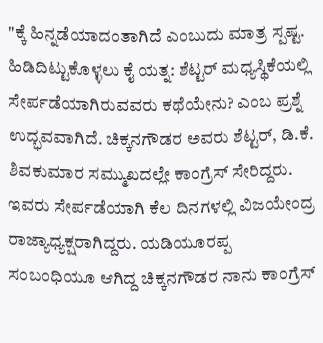"ಕ್ಕೆ ಹಿನ್ನಡೆಯಾದಂತಾಗಿದೆ ಎಂಬುದು ಮಾತ್ರ ಸ್ಪಷ್ಟ.
ಹಿಡಿದಿಟ್ಟುಕೊಳ್ಳಲು ಕೈ ಯತ್ನ: ಶೆಟ್ಟರ್ ಮಧ್ಯಸ್ಥಿಕೆಯಲ್ಲಿ ಸೇರ್ಪಡೆಯಾಗಿರುವವರು ಕಥೆಯೇನು? ಎಂಬ ಪ್ರಶ್ನೆ ಉದ್ಭವವಾಗಿದೆ. ಚಿಕ್ಕನಗೌಡರ ಅವರು ಶೆಟ್ಟರ್, ಡಿ.ಕೆ. ಶಿವಕುಮಾರ ಸಮ್ಮುಖದಲ್ಲೇ ಕಾಂಗ್ರೆಸ್ ಸೇರಿದ್ದರು. ಇವರು ಸೇರ್ಪಡೆಯಾಗಿ ಕೆಲ ದಿನಗಳಲ್ಲಿ ವಿಜಯೇಂದ್ರ ರಾಜ್ಯಾಧ್ಯಕ್ಷರಾಗಿದ್ದರು. ಯಡಿಯೂರಪ್ಪ ಸಂಬಂಧಿಯೂ ಆಗಿದ್ದ ಚಿಕ್ಕನಗೌಡರ ನಾನು ಕಾಂಗ್ರೆಸ್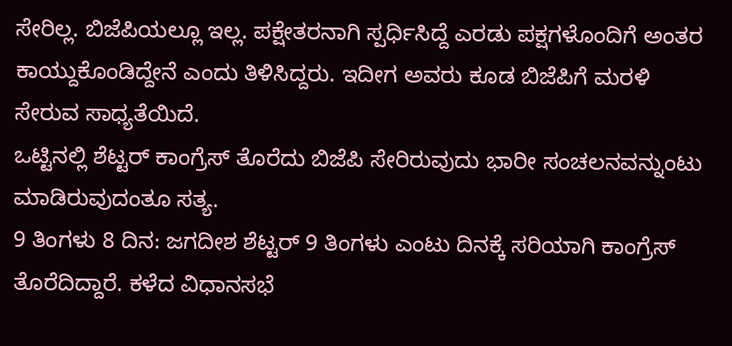ಸೇರಿಲ್ಲ. ಬಿಜೆಪಿಯಲ್ಲೂ ಇಲ್ಲ. ಪಕ್ಷೇತರನಾಗಿ ಸ್ಪರ್ಧಿಸಿದ್ದೆ ಎರಡು ಪಕ್ಷಗಳೊಂದಿಗೆ ಅಂತರ ಕಾಯ್ದುಕೊಂಡಿದ್ದೇನೆ ಎಂದು ತಿಳಿಸಿದ್ದರು. ಇದೀಗ ಅವರು ಕೂಡ ಬಿಜೆಪಿಗೆ ಮರಳಿ ಸೇರುವ ಸಾಧ್ಯತೆಯಿದೆ.
ಒಟ್ಟಿನಲ್ಲಿ ಶೆಟ್ಟರ್ ಕಾಂಗ್ರೆಸ್ ತೊರೆದು ಬಿಜೆಪಿ ಸೇರಿರುವುದು ಭಾರೀ ಸಂಚಲನವನ್ನುಂಟು ಮಾಡಿರುವುದಂತೂ ಸತ್ಯ.
9 ತಿಂಗಳು 8 ದಿನ: ಜಗದೀಶ ಶೆಟ್ಟರ್ 9 ತಿಂಗಳು ಎಂಟು ದಿನಕ್ಕೆ ಸರಿಯಾಗಿ ಕಾಂಗ್ರೆಸ್ ತೊರೆದಿದ್ದಾರೆ. ಕಳೆದ ವಿಧಾನಸಭೆ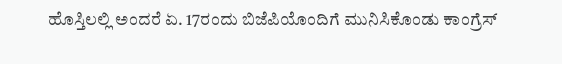ಹೊಸ್ತಿಲಲ್ಲಿ ಅಂದರೆ ಏ. 17ರಂದು ಬಿಜೆಪಿಯೊಂದಿಗೆ ಮುನಿಸಿಕೊಂಡು ಕಾಂಗ್ರೆಸ್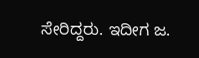ಸೇರಿದ್ದರು. ಇದೀಗ ಜ.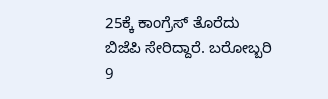25ಕ್ಕೆ ಕಾಂಗ್ರೆಸ್ ತೊರೆದು ಬಿಜೆಪಿ ಸೇರಿದ್ದಾರೆ. ಬರೋಬ್ಬರಿ 9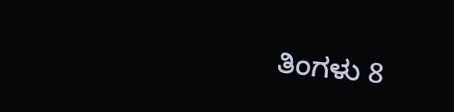ತಿಂಗಳು 8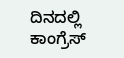ದಿನದಲ್ಲಿ ಕಾಂಗ್ರೆಸ್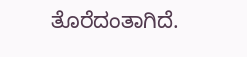ತೊರೆದಂತಾಗಿದೆ.